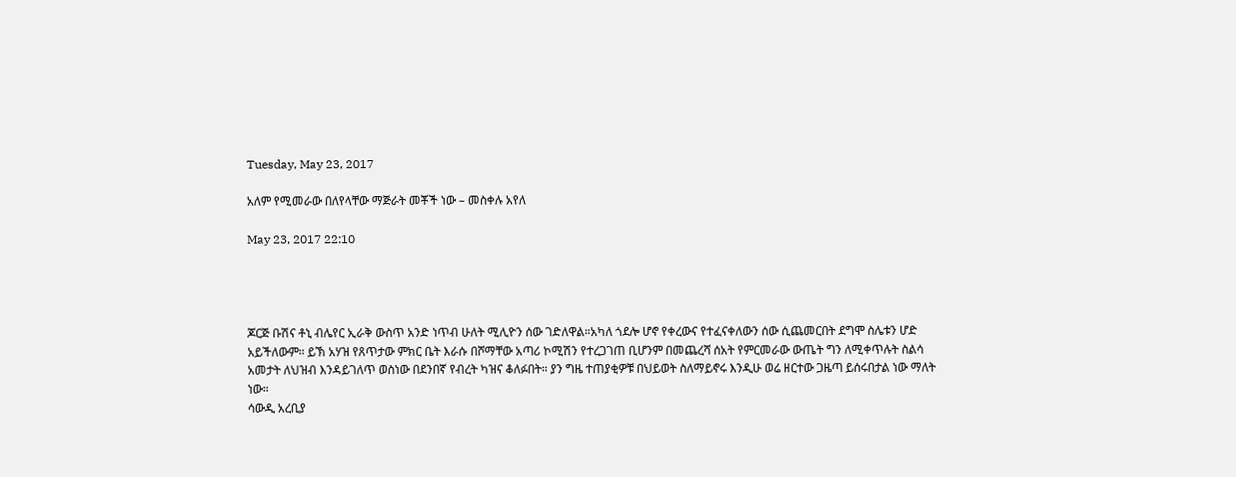Tuesday, May 23, 2017

አለም የሚመራው በለየላቸው ማጅራት መቾች ነው – መስቀሉ አየለ

May 23, 2017 22:10




ጆርጅ ቡሽና ቶኒ ብሌየር ኢራቅ ውስጥ አንድ ነጥብ ሁለት ሚሊዮን ሰው ገድለዋል።አካለ ጎደሎ ሆኖ የቀረውና የተፈናቀለውን ሰው ሲጨመርበት ደግሞ ስሌቱን ሆድ አይችለውም። ይኽ አሃዝ የጸጥታው ምክር ቤት እራሱ በሾማቸው አጣሪ ኮሚሽን የተረጋገጠ ቢሆንም በመጨረሻ ሰአት የምርመራው ውጤት ግን ለሚቀጥሉት ስልሳ አመታት ለህዝብ እንዳይገለጥ ወስነው በደንበኛ የብረት ካዝና ቆለፉበት። ያን ግዜ ተጠያቂዎቹ በህይወት ስለማይኖሩ እንዲሁ ወሬ ዘርተው ጋዜጣ ይሰሩበታል ነው ማለት ነው።
ሳውዲ አረቢያ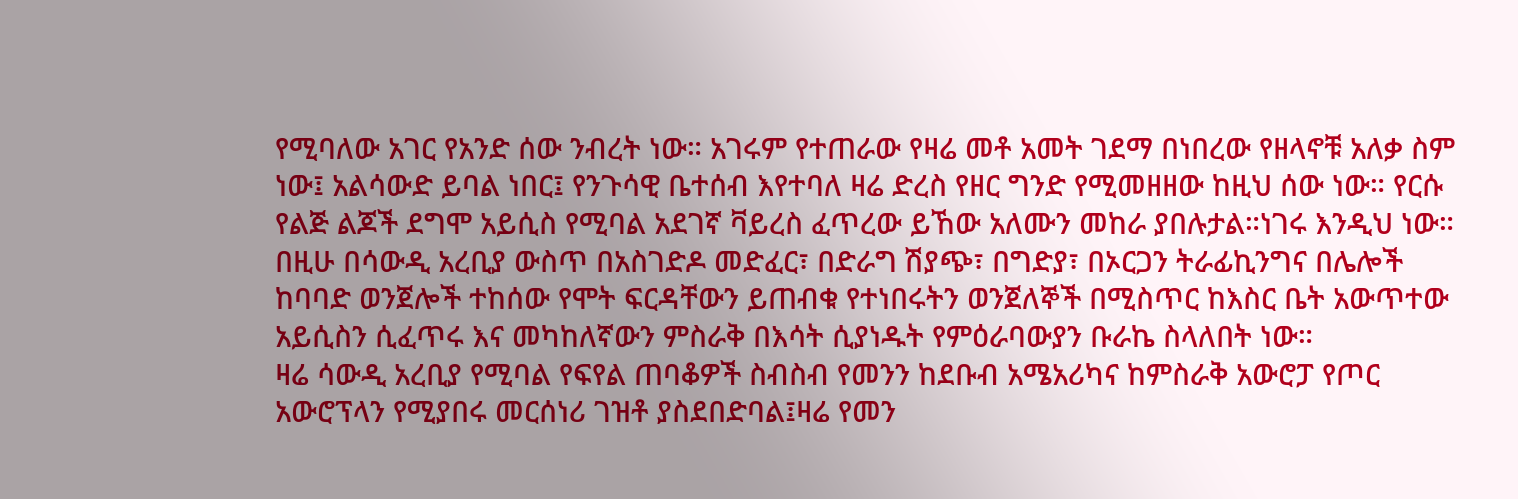የሚባለው አገር የአንድ ሰው ንብረት ነው። አገሩም የተጠራው የዛሬ መቶ አመት ገደማ በነበረው የዘላኖቹ አለቃ ስም ነው፤ አልሳውድ ይባል ነበር፤ የንጉሳዊ ቤተሰብ እየተባለ ዛሬ ድረስ የዘር ግንድ የሚመዘዘው ከዚህ ሰው ነው። የርሱ የልጅ ልጆች ደግሞ አይሲስ የሚባል አደገኛ ቫይረስ ፈጥረው ይኸው አለሙን መከራ ያበሉታል።ነገሩ እንዲህ ነው። በዚሁ በሳውዲ አረቢያ ውስጥ በአስገድዶ መድፈር፣ በድራግ ሽያጭ፣ በግድያ፣ በኦርጋን ትራፊኪንግና በሌሎች ከባባድ ወንጀሎች ተከሰው የሞት ፍርዳቸውን ይጠብቁ የተነበሩትን ወንጀለኞች በሚስጥር ከእስር ቤት አውጥተው አይሲስን ሲፈጥሩ እና መካከለኛውን ምስራቅ በእሳት ሲያነዱት የምዕራባውያን ቡራኬ ስላለበት ነው።
ዛሬ ሳውዲ አረቢያ የሚባል የፍየል ጠባቆዎች ስብስብ የመንን ከደቡብ አሜአሪካና ከምስራቅ አውሮፓ የጦር አውሮፕላን የሚያበሩ መርሰነሪ ገዝቶ ያስደበድባል፤ዛሬ የመን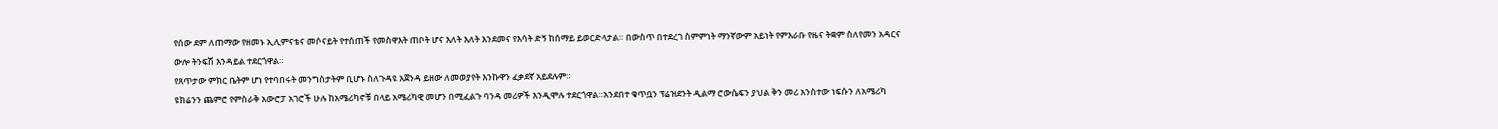የሰው ደም ለጠማው የዘመኑ ኢሊምናቴና መሶናይት የተሰጠች የመስዋእት ጠቦት ሆና እለት እለት እንደመና የእሳት ድኝ ከሰማይ ይወርድላታል። በውስጥ በተደረገ ስምምነት ማንኛውም አይነት የምእራቡ የዜና ትቋም ስለየመን አዳርና ውሎ ትንፍሽ እንዳይል ተደርጎዋል።
የጸጥታው ምክር ቤትም ሆነ የተባበሩት መንግስታትም ቢሆኑ ስለጉዳዩ አጀንዳ ይዘው ለመወያየት እንኩዋን ፈቃደኛ አይደሉም።
ዩክሬንን ጨምሮ የምስራቅ አውሮፓ አገሮች ሁሉ ከአሜሪካኖቹ በላይ አሜሪካዊ መሆን በሚፈልጉ ባንዳ መሪዎች እንዲሞሉ ተደርጎዋል።አንደበተ ቁጥቧን ፕሬዝደንት ዲልማ ሮውሴፍን ያህል ቅን መሪ አንስተው ነፍሱን ለአሜሪካ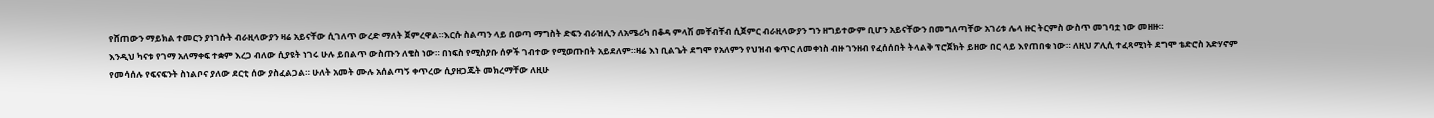የሸጠውን ማይክል ተመርን ያነገሱት ብራዚላውያን ዛሬ አይናቸው ሲገለጥ ውረድ ማለት ጀምረዋል።እርሱ ስልጣን ላይ በወጣ ማግስት ድፍን ብራዝሊን ለአሜሪካ በቆዳ ምላሽ መቸብቸብ ሲጀምር ብራዚላውያን ግን ዘግይተውም ቢሆን አይናቸውን በመግለጣቸው አገሪቱ ሌላ ዙር ትርምስ ውስጥ መገባቷ ነው መዘዙ።
እንዲህ ካናቱ የገማ አለማቀፍ ተቋም እረጋ ብለው ሲያዩት ነገሩ ሁሉ ይበልጥ ውስጡን ለቄስ ነው። በነፍስ የሚስያቡ ሰዎች ገብተው የሚወጡበት አይደለም።ዛሬ እነ ቢልጌት ደግሞ የአለምን የህዝብ ቁጥር ለመቀነስ ብዙ ገንዘብ የፈሰሰበት ትላልቅ ፕሮጀክት ይዘው በር ላይ እየጠበቁ ነው። ለዚህ ፖሊሲ ተፈጻሚነት ደግሞ ቴድሮስ አድሃኖም የመሳሰሉ የፍናፍንት ስነልቦና ያለው ደርቲ ሰው ያስፈልጋል። ሁለት አመት ሙሉ አሰልጣኝ ቀጥረው ሲያዘጋጁት መክረማቸው ለዚሁ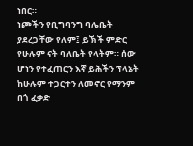ነበር።
ነጮችን የቢግባንግ ባሌቤት ያደረጋቸው የለም፤ ይኽች ምድር የሁሉም ናት ባለቤት የላትም። ሰው ሆነን የተፈጠርን እኛ ይሕችን ፕላኔት ከሁሉም ተጋርተን ለመኖር የማንም በጎ ፈቃድ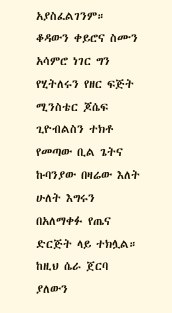አያስፈልገንም። ቆዳውን ቀይሮና ስሙን አሳምሮ ነገር ግን የሂትለሩን የዘር ፍጅት ሚንስቴር ጆሴፍ ጊዮብልስን ተክቶ የመጣው ቢል ጌትና ኩባንያው በዛሬው እለት ሁለት እግሩን በአለማቀፉ የጤና ድርጅት ላይ ተክሏል። ከዚህ ሴራ ጀርባ ያለውን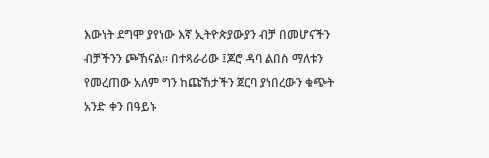እውነት ደግሞ ያየነው እኛ ኢትዮጵያውያን ብቻ በመሆናችን ብቻችንን ጮኸናል። በተጻራሪው ፤ጆሮ ዳባ ልበስ ማለቱን የመረጠው አለም ግን ከጩኸታችን ጀርባ ያነበረውን ቁጭት አንድ ቀን በዓይኑ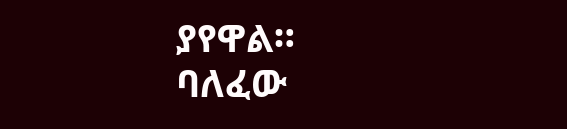ያየዋል።
ባለፈው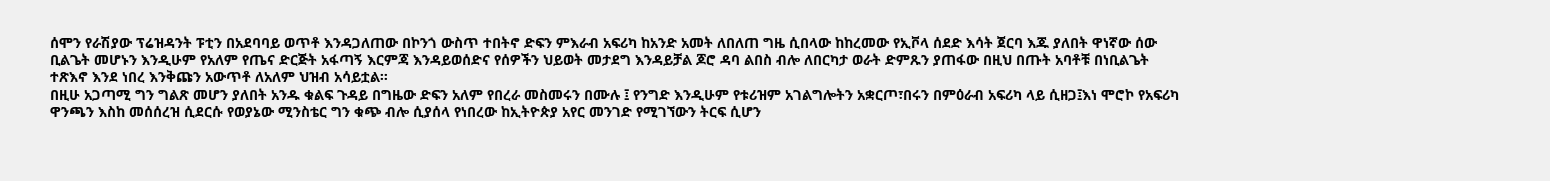ሰሞን የራሽያው ፕሬዝዳንት ፑቲን በአደባባይ ወጥቶ እንዳጋለጠው በኮንጎ ውስጥ ተበትኖ ድፍን ምእራብ አፍሪካ ከአንድ አመት ለበለጠ ግዜ ሲበላው ከከረመው የኢቮላ ሰደድ እሳት ጀርባ እጁ ያለበት ዋነኛው ሰው ቢልጌት መሆኑን እንዲሁም የአለም የጤና ድርጅት አፋጣኝ እርምጃ እንዳይወሰድና የሰዎችን ህይወት መታደግ እንዳይቻል ጆሮ ዳባ ልበስ ብሎ ለበርካታ ወራት ድምጹን ያጠፋው በዚህ በጡት አባቶቹ በነቢልጌት ተጽእኖ እንደ ነበረ እንቅጩን አውጥቶ ለአለም ህዝብ አሳይቷል።
በዚሁ አጋጣሚ ግን ግልጽ መሆን ያለበት አንዱ ቁልፍ ጉዳይ በግዜው ድፍን አለም የበረራ መስመሩን በሙሉ ፤ የንግድ እንዲሁም የቱሪዝም አገልግሎትን አቋርጦ፣በሩን በምዕራብ አፍሪካ ላይ ሲዘጋ፤እነ ሞሮኮ የአፍሪካ ዋንጫን እስከ መሰሰረዝ ሲደርሱ የወያኔው ሚንስቴር ግን ቁጭ ብሎ ሲያሰላ የነበረው ከኢትዮጵያ አየር መንገድ የሚገኘውን ትርፍ ሲሆን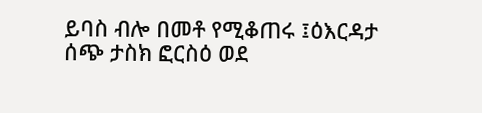ይባስ ብሎ በመቶ የሚቆጠሩ ፤ዕእርዳታ ሰጭ ታስክ ፎርስዕ ወደ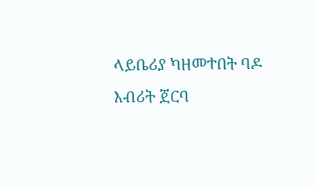ላይቤሪያ ካዘመተበት ባዶ እብሪት ጀርባ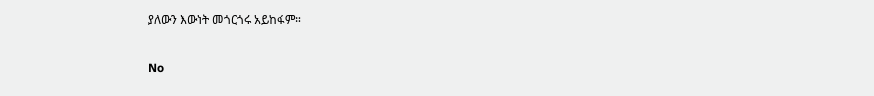ያለውን እውነት መጎርጎሩ አይከፋም።

No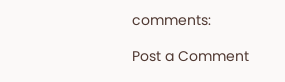comments:

Post a Comment